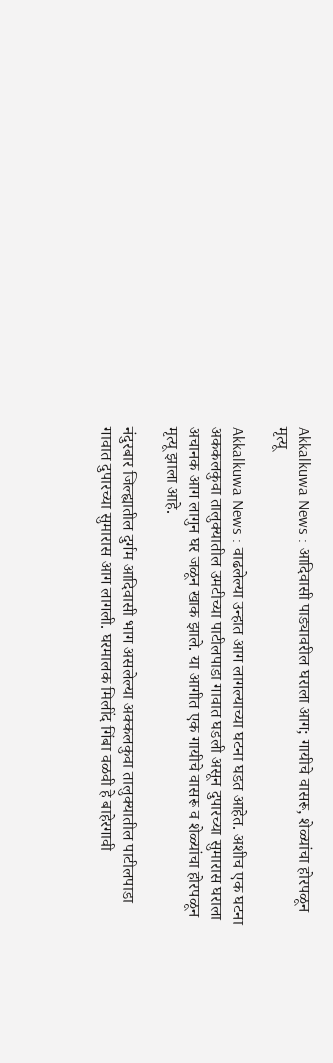Akkalkuwa News : आदिवासी पाड्यावरील घराला आग; गायीचे वासरू, शेळ्यांचा होरपळून मृत्यू

Akkalkuwa News : वाढलेल्या उन्हात आग लागल्याच्या घटना घडत आहेत. अशीच एक घटना अककलकुवा तालुक्यातील उमटीच्या पाटीलपाडा गावात घडली असून दुपारच्या सुमारास घराला अचानक आग लागुन घर जळून खाक झाले. या आगीत एक गायीचे वासरू व शेळ्यांचा होरपळून मृत्यू झाला आहे.

नंदुरबार जिल्ह्यातील दुर्गम आदिवासी भाग असलेल्या अक्कलकुवा तालुक्यातील पाटीलपाडा गावात दुपारच्या सुमारास आग लागली. घरमालक मिलींद गिंबा वळवी हे बाहेरगावी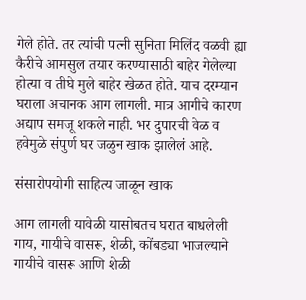गेले होते. तर त्यांची पत्नी सुनिता मिलिंद वळवी ह्या कैरीचे आमसुल तयार करण्यासाठी बाहेर गेलेल्या होत्या व तीघे मुले बाहेर खेळत होते. याच दरम्यान घराला अचानक आग लागली. मात्र आगीचे कारण अद्याप समजू शकले नाही. भर दुपारची वेळ व हवेमुळे संपुर्ण घर जळुन खाक झालेलं आहे.

संसारोपयोगी साहित्य जाळून खाक

आग लागली यावेळी यासोबतच घरात बाधलेली गाय, गायीचे वासरू, शेळी, कोंबड्या भाजल्याने गायीचे वासरू आणि शेळी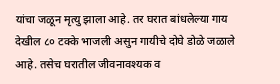यांचा जळून मृत्यु झाला आहे. तर घरात बांधलेल्या गाय देखील ८० टक्के भाजली असुन गायीचे दोघे डोळे जळाले आहे. तसेच घरातील जीवनावश्यक व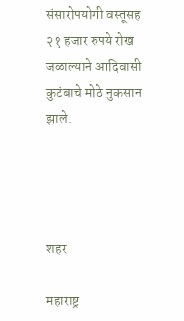संसारोपयोगी वस्तूसह २१ हजार रुपये रोख जळाल्याने आदिवासी कुटंबाचे मोठे नुकसान झाले.




शहर

महाराष्ट्र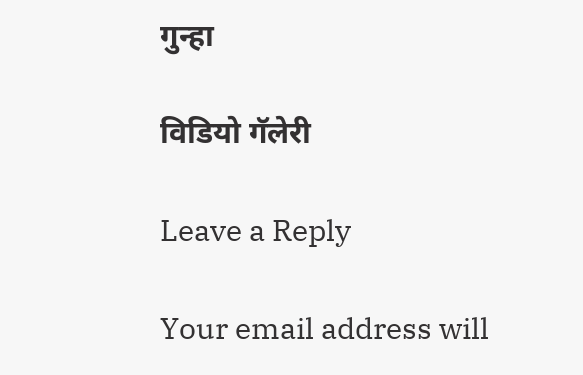गुन्हा

विडियो गॅलेरी

Leave a Reply

Your email address will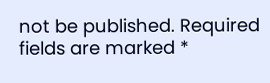not be published. Required fields are marked *